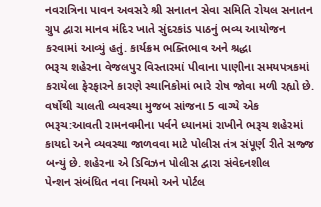નવરાત્રિના પાવન અવસરે શ્રી સનાતન સેવા સમિતિ રોયલ સનાતન ગ્રુપ દ્વારા માનવ મંદિર ખાતે સુંદરકાંડ પાઠનું ભવ્ય આયોજન કરવામાં આવ્યું હતું. કાર્યક્રમ ભક્તિભાવ અને શ્રદ્ધા
ભરૂચ શહેરના વેજલપુર વિસ્તારમાં પીવાના પાણીના સમયપત્રકમાં કરાયેલા ફેરફારને કારણે સ્થાનિકોમાં ભારે રોષ જોવા મળી રહ્યો છે. વર્ષોથી ચાલતી વ્યવસ્થા મુજબ સાંજના 5 વાગ્યે એક
ભરૂચ:આવતી રામનવમીના પર્વને ધ્યાનમાં રાખીને ભરૂચ શહેરમાં કાયદો અને વ્યવસ્થા જાળવવા માટે પોલીસ તંત્ર સંપૂર્ણ રીતે સજ્જ બન્યું છે. શહેરના એ ડિવિઝન પોલીસ દ્વારા સંવેદનશીલ
પેન્શન સંબંધિત નવા નિયમો અને પોર્ટલ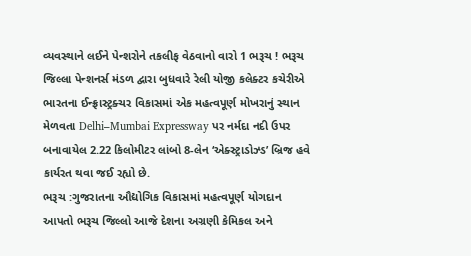વ્યવસ્થાને લઈને પેન્શરોને તકલીફ વેઠવાનો વારો 1 ભરૂચ ! ભરૂચ જિલ્લા પેન્શનર્સ મંડળ દ્વારા બુધવારે રેલી યોજી કલેક્ટર કચેરીએ
ભારતના ઈન્ફ્રાસ્ટ્રક્ચર વિકાસમાં એક મહત્વપૂર્ણ મોખરાનું સ્થાન મેળવતા Delhi–Mumbai Expressway પર નર્મદા નદી ઉપર બનાવાયેલ 2.22 કિલોમીટર લાંબો 8-લેન ‘એક્સ્ટ્રાડોઝ્ડ’ બ્રિજ હવે કાર્યરત થવા જઈ રહ્યો છે.
ભરૂચ :ગુજરાતના ઔદ્યોગિક વિકાસમાં મહત્વપૂર્ણ યોગદાન આપતો ભરૂચ જિલ્લો આજે દેશના અગ્રણી કેમિકલ અને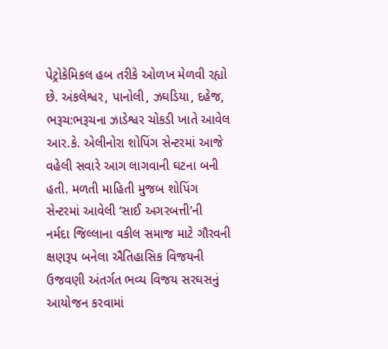પેટ્રોકેમિકલ હબ તરીકે ઓળખ મેળવી રહ્યો છે. અંકલેશ્વર, પાનોલી, ઝઘડિયા, દહેજ,
ભરૂચ:ભરૂચના ઝાડેશ્વર ચોકડી ખાતે આવેલ આર.કે. એલીનોરા શોપિંગ સેન્ટરમાં આજે વહેલી સવારે આગ લાગવાની ઘટના બની હતી. મળતી માહિતી મુજબ શોપિંગ સેન્ટરમાં આવેલી ‘સાઈ અગરબત્તી’ની
નર્મદા જિલ્લાના વકીલ સમાજ માટે ગૌરવની ક્ષણરૂપ બનેલા ઐતિહાસિક વિજયની ઉજવણી અંતર્ગત ભવ્ય વિજય સરઘસનું આયોજન કરવામાં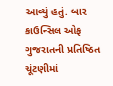આવ્યું હતું. બાર કાઉન્સિલ ઓફ ગુજરાતની પ્રતિષ્ઠિત ચૂંટણીમાં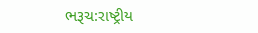ભરૂચ:રાષ્ટ્રીય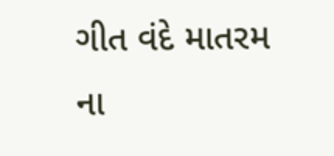ગીત વંદે માતરમ ના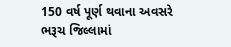150 વર્ષ પૂર્ણ થવાના અવસરે ભરૂચ જિલ્લામાં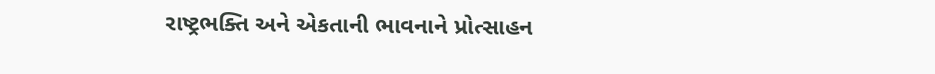રાષ્ટ્રભક્તિ અને એકતાની ભાવનાને પ્રોત્સાહન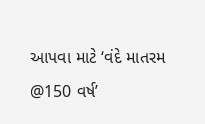આપવા માટે ‘વંદે માતરમ @150 વર્ષ’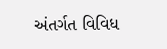અંતર્ગત વિવિધ